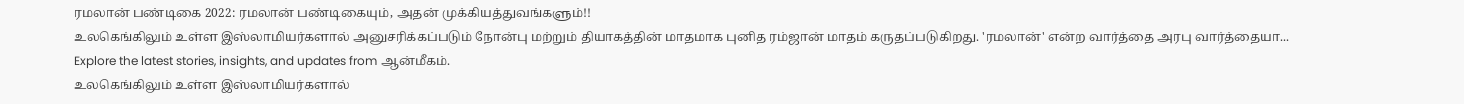ரமலான் பண்டிகை 2022: ரமலான் பண்டிகையும், அதன் முக்கியத்துவங்களும்!!
உலகெங்கிலும் உள்ள இஸ்லாமியர்களால் அனுசரிக்கப்படும் நோன்பு மற்றும் தியாகத்தின் மாதமாக புனித ரம்ஜான் மாதம் கருதப்படுகிறது. 'ரமலான்' என்ற வார்த்தை அரபு வார்த்தையா...
Explore the latest stories, insights, and updates from ஆன்மீகம்.
உலகெங்கிலும் உள்ள இஸ்லாமியர்களால்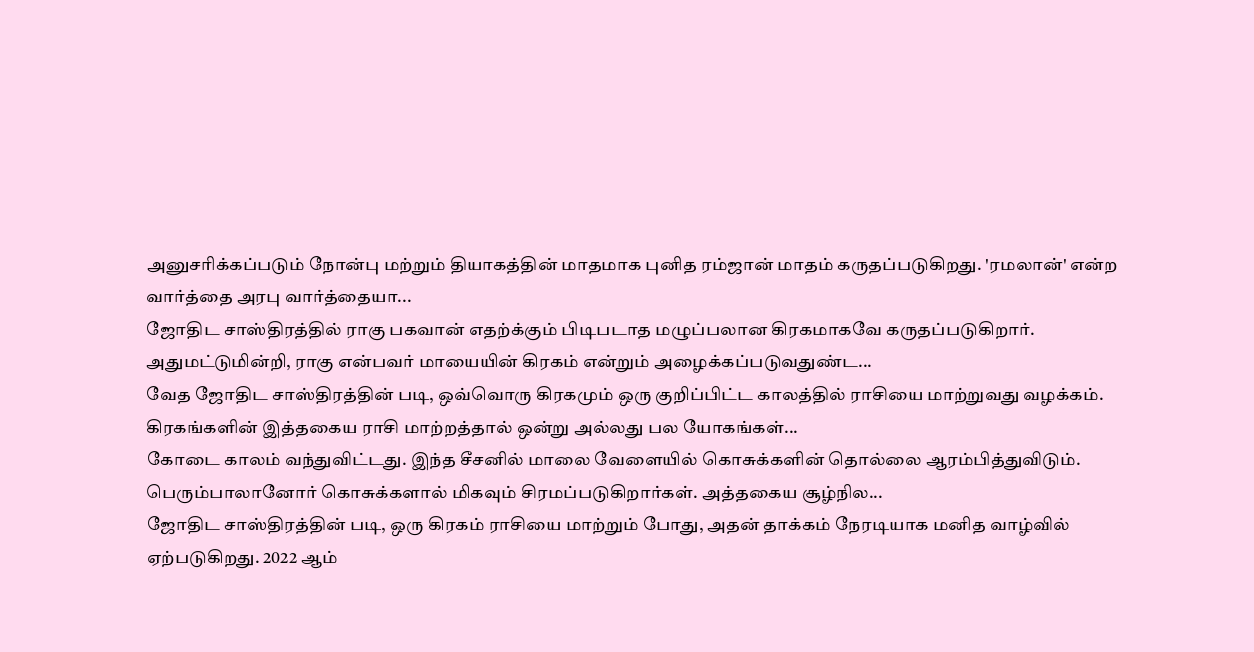அனுசரிக்கப்படும் நோன்பு மற்றும் தியாகத்தின் மாதமாக புனித ரம்ஜான் மாதம் கருதப்படுகிறது. 'ரமலான்' என்ற வார்த்தை அரபு வார்த்தையா...
ஜோதிட சாஸ்திரத்தில் ராகு பகவான் எதற்க்கும் பிடிபடாத மழுப்பலான கிரகமாகவே கருதப்படுகிறார். அதுமட்டுமின்றி, ராகு என்பவர் மாயையின் கிரகம் என்றும் அழைக்கப்படுவதுண்ட...
வேத ஜோதிட சாஸ்திரத்தின் படி, ஒவ்வொரு கிரகமும் ஒரு குறிப்பிட்ட காலத்தில் ராசியை மாற்றுவது வழக்கம். கிரகங்களின் இத்தகைய ராசி மாற்றத்தால் ஒன்று அல்லது பல யோகங்கள்...
கோடை காலம் வந்துவிட்டது. இந்த சீசனில் மாலை வேளையில் கொசுக்களின் தொல்லை ஆரம்பித்துவிடும். பெரும்பாலானோர் கொசுக்களால் மிகவும் சிரமப்படுகிறார்கள். அத்தகைய சூழ்நில...
ஜோதிட சாஸ்திரத்தின் படி, ஒரு கிரகம் ராசியை மாற்றும் போது, அதன் தாக்கம் நேரடியாக மனித வாழ்வில் ஏற்படுகிறது. 2022 ஆம்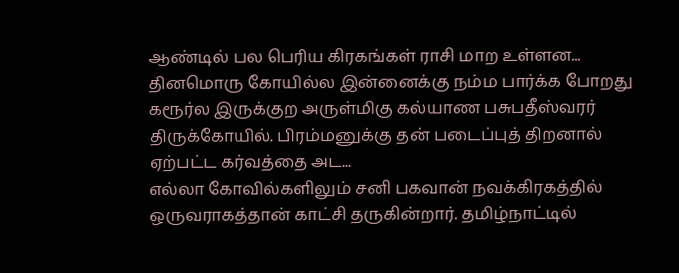ஆண்டில் பல பெரிய கிரகங்கள் ராசி மாற உள்ளன...
தினமொரு கோயில்ல இன்னைக்கு நம்ம பார்க்க போறது கரூர்ல இருக்குற அருள்மிகு கல்யாண பசுபதீஸ்வரர் திருக்கோயில். பிரம்மனுக்கு தன் படைப்புத் திறனால் ஏற்பட்ட கர்வத்தை அட...
எல்லா கோவில்களிலும் சனி பகவான் நவக்கிரகத்தில் ஒருவராகத்தான் காட்சி தருகின்றார். தமிழ்நாட்டில்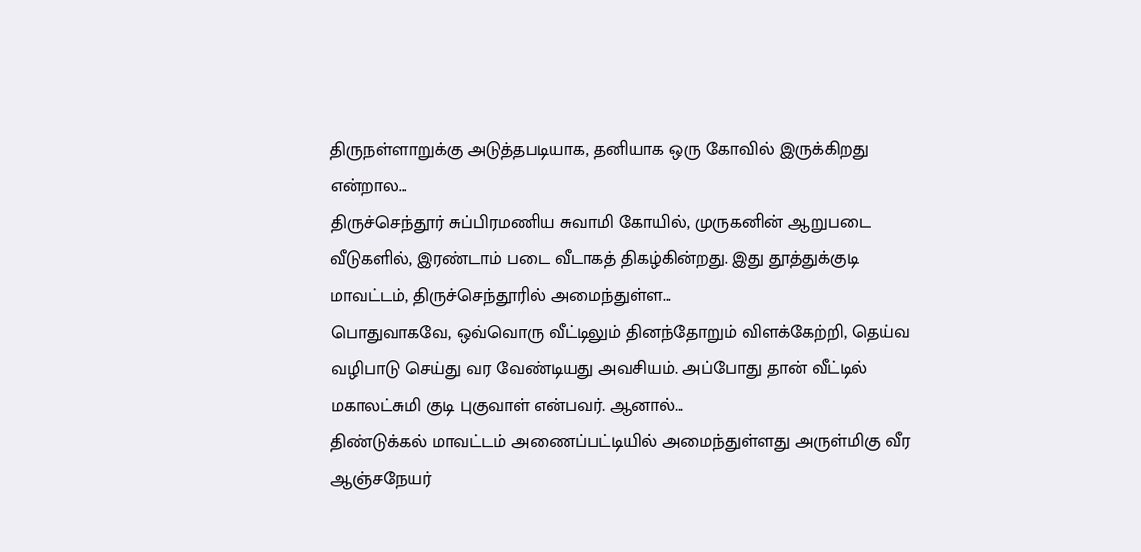திருநள்ளாறுக்கு அடுத்தபடியாக, தனியாக ஒரு கோவில் இருக்கிறது என்றால...
திருச்செந்தூர் சுப்பிரமணிய சுவாமி கோயில், முருகனின் ஆறுபடை வீடுகளில், இரண்டாம் படை வீடாகத் திகழ்கின்றது. இது தூத்துக்குடி மாவட்டம், திருச்செந்தூரில் அமைந்துள்ள...
பொதுவாகவே, ஒவ்வொரு வீட்டிலும் தினந்தோறும் விளக்கேற்றி, தெய்வ வழிபாடு செய்து வர வேண்டியது அவசியம். அப்போது தான் வீட்டில் மகாலட்சுமி குடி புகுவாள் என்பவர். ஆனால்...
திண்டுக்கல் மாவட்டம் அணைப்பட்டியில் அமைந்துள்ளது அருள்மிகு வீர ஆஞ்சநேயர்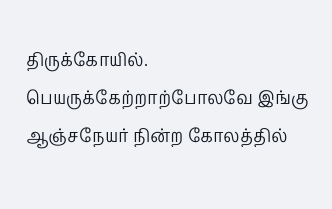திருக்கோயில். பெயருக்கேற்றாற்போலவே இங்கு ஆஞ்சநேயர் நின்ற கோலத்தில்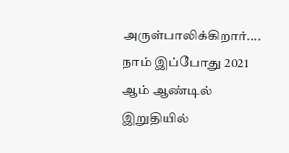அருள்பாலிக்கிறார்....
நாம் இப்போது 2021 ஆம் ஆண்டில் இறுதியில்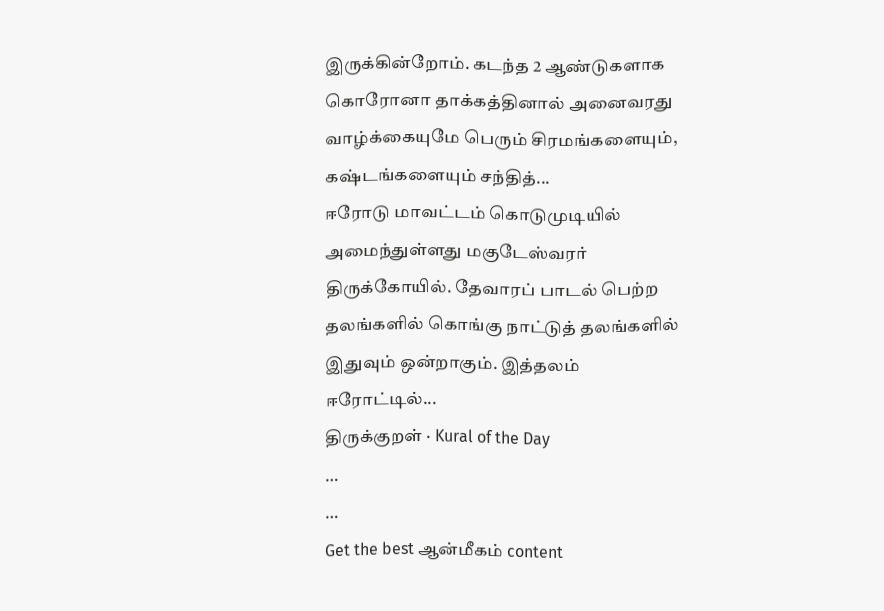இருக்கின்றோம். கடந்த 2 ஆண்டுகளாக கொரோனா தாக்கத்தினால் அனைவரது வாழ்க்கையுமே பெரும் சிரமங்களையும், கஷ்டங்களையும் சந்தித்...
ஈரோடு மாவட்டம் கொடுமுடியில் அமைந்துள்ளது மகுடேஸ்வரர் திருக்கோயில். தேவாரப் பாடல் பெற்ற தலங்களில் கொங்கு நாட்டுத் தலங்களில் இதுவும் ஒன்றாகும். இத்தலம் ஈரோட்டில்...
திருக்குறள் · Kural of the Day
…
…
Get the best ஆன்மீகம் content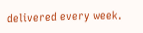delivered every week.